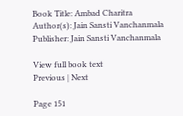Book Title: Ambad Charitra
Author(s): Jain Sansti Vanchanmala
Publisher: Jain Sansti Vanchanmala

View full book text
Previous | Next

Page 151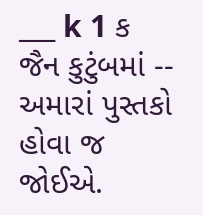___ k 1 ક જૈન કુટુંબમાં -- અમારાં પુસ્તકો હોવા જ જોઈએ.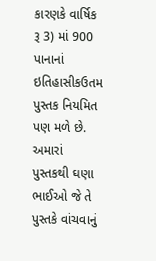કારણકે વાર્ષિક રૂ 3) માં 900 પાનાનાં ઇતિહાસીકઉતમ પુસ્તક નિયમિત પણ મળે છે. અમારાં પુસ્તકથી ઘણા ભાઈઓ જે તે પુસ્તકે વાંચવાનું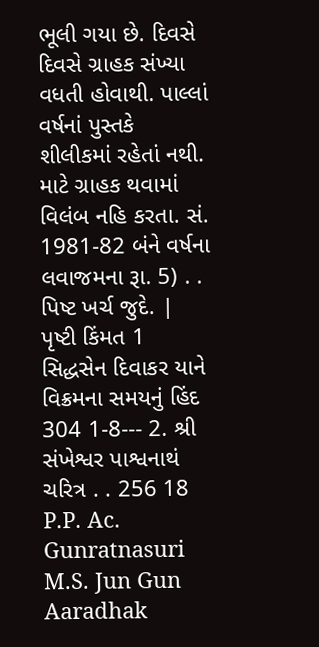ભૂલી ગયા છે. દિવસે દિવસે ગ્રાહક સંખ્યા વધતી હોવાથી. પાલ્લાં વર્ષનાં પુસ્તકે શીલીકમાં રહેતાં નથી. માટે ગ્રાહક થવામાં વિલંબ નહિ કરતા. સં. 1981-82 બંને વર્ષના લવાજમના રૂા. 5) . . પિષ્ટ ખર્ચ જુદે. | પૃષ્ટી કિંમત 1 સિદ્ધસેન દિવાકર યાને વિક્રમના સમયનું હિંદ 304 1-8--- 2. શ્રી સંખેશ્વર પાશ્વનાથં ચરિત્ર . . 256 18 P.P. Ac. Gunratnasuri M.S. Jun Gun Aaradhak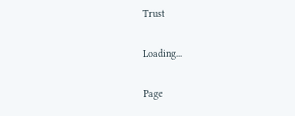Trust

Loading...

Page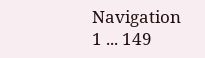Navigation
1 ... 149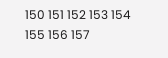150 151 152 153 154 155 156 157